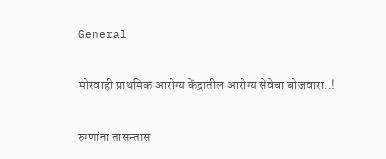General

मोरवाही प्राथमिक आरोग्य केंद्रातील आरोग्य सेवेचा बोजवारा..!

रुग्णांना तासन्तास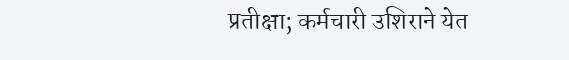प्रतीक्षा; कर्मचारी उशिराने येत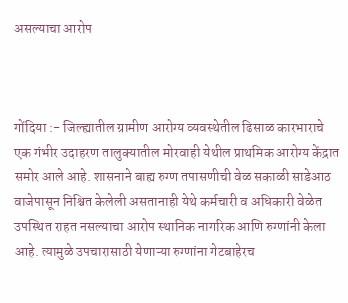असल्याचा आरोप



गोंदिया :- जिल्ह्यातील ग्रामीण आरोग्य व्यवस्थेतील ढिसाळ कारभाराचे एक गंभीर उदाहरण तालुक्यातील मोरवाही येथील प्राथमिक आरोग्य केंद्रात समोर आले आहे. शासनाने बाह्य रुग्ण तपासणीची वेळ सकाळी साडेआठ वाजेपासून निश्चित केलेली असतानाही येथे कर्मचारी व अधिकारी वेळेत उपस्थित राहत नसल्याचा आरोप स्थानिक नागरिक आणि रुग्णांनी केला आहे. त्यामुळे उपचारासाठी येणाऱ्या रुग्णांना गेटबाहेरच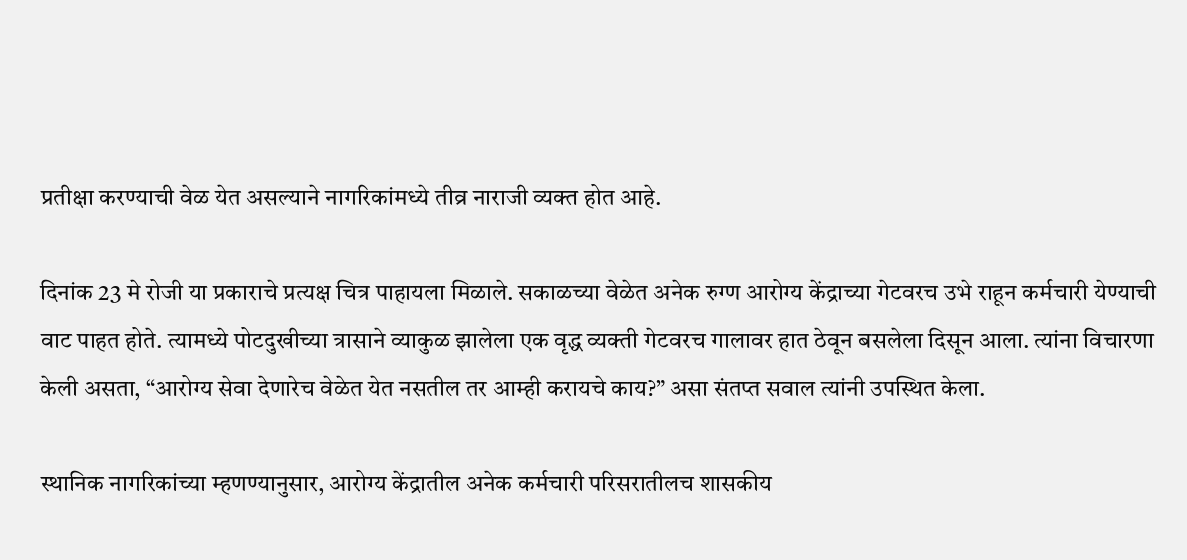प्रतीक्षा करण्याची वेळ येत असल्याने नागरिकांमध्ये तीव्र नाराजी व्यक्त होत आहे.

दिनांक 23 मे रोजी या प्रकाराचे प्रत्यक्ष चित्र पाहायला मिळाले. सकाळच्या वेळेत अनेक रुग्ण आरोग्य केंद्राच्या गेटवरच उभे राहून कर्मचारी येण्याची वाट पाहत होते. त्यामध्ये पोटदुखीच्या त्रासाने व्याकुळ झालेला एक वृद्ध व्यक्ती गेटवरच गालावर हात ठेवून बसलेला दिसून आला. त्यांना विचारणा केली असता, “आरोग्य सेवा देणारेच वेळेत येत नसतील तर आम्ही करायचे काय?” असा संतप्त सवाल त्यांनी उपस्थित केला.

स्थानिक नागरिकांच्या म्हणण्यानुसार, आरोग्य केंद्रातील अनेक कर्मचारी परिसरातीलच शासकीय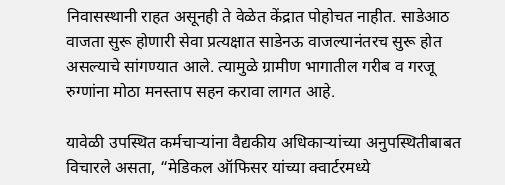निवासस्थानी राहत असूनही ते वेळेत केंद्रात पोहोचत नाहीत. साडेआठ वाजता सुरू होणारी सेवा प्रत्यक्षात साडेनऊ वाजल्यानंतरच सुरू होत असल्याचे सांगण्यात आले. त्यामुळे ग्रामीण भागातील गरीब व गरजू रुग्णांना मोठा मनस्ताप सहन करावा लागत आहे.

यावेळी उपस्थित कर्मचाऱ्यांना वैद्यकीय अधिकाऱ्यांच्या अनुपस्थितीबाबत विचारले असता, “मेडिकल ऑफिसर यांच्या क्वार्टरमध्ये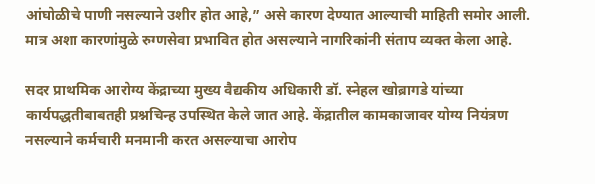आंघोळीचे पाणी नसल्याने उशीर होत आहे,” असे कारण देण्यात आल्याची माहिती समोर आली. मात्र अशा कारणांमुळे रुग्णसेवा प्रभावित होत असल्याने नागरिकांनी संताप व्यक्त केला आहे.

सदर प्राथमिक आरोग्य केंद्राच्या मुख्य वैद्यकीय अधिकारी डॉ. स्नेहल खोब्रागडे यांच्या कार्यपद्धतीबाबतही प्रश्नचिन्ह उपस्थित केले जात आहे. केंद्रातील कामकाजावर योग्य नियंत्रण नसल्याने कर्मचारी मनमानी करत असल्याचा आरोप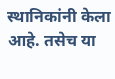स्थानिकांनी केला आहे. तसेच या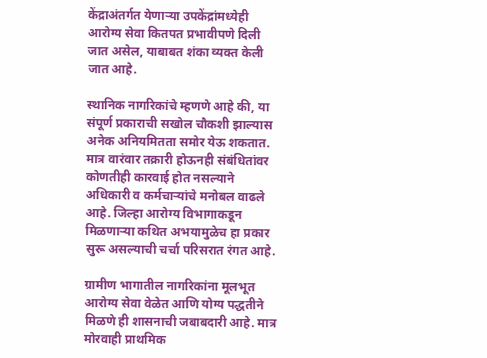केंद्राअंतर्गत येणाऱ्या उपकेंद्रांमध्येही आरोग्य सेवा कितपत प्रभावीपणे दिली जात असेल, याबाबत शंका व्यक्त केली जात आहे.

स्थानिक नागरिकांचे म्हणणे आहे की, या संपूर्ण प्रकाराची सखोल चौकशी झाल्यास अनेक अनियमितता समोर येऊ शकतात. मात्र वारंवार तक्रारी होऊनही संबंधितांवर कोणतीही कारवाई होत नसल्याने अधिकारी व कर्मचाऱ्यांचे मनोबल वाढले आहे. जिल्हा आरोग्य विभागाकडून मिळणाऱ्या कथित अभयामुळेच हा प्रकार सुरू असल्याची चर्चा परिसरात रंगत आहे.

ग्रामीण भागातील नागरिकांना मूलभूत आरोग्य सेवा वेळेत आणि योग्य पद्धतीने मिळणे ही शासनाची जबाबदारी आहे. मात्र मोरवाही प्राथमिक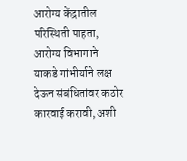आरोग्य केंद्रातील परिस्थिती पाहता, आरोग्य विभागाने याकडे गांभीर्याने लक्ष देऊन संबंधितांवर कठोर कारवाई करावी, अशी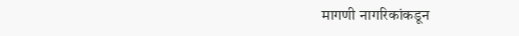मागणी नागरिकांकडून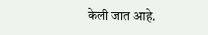केली जात आहे.